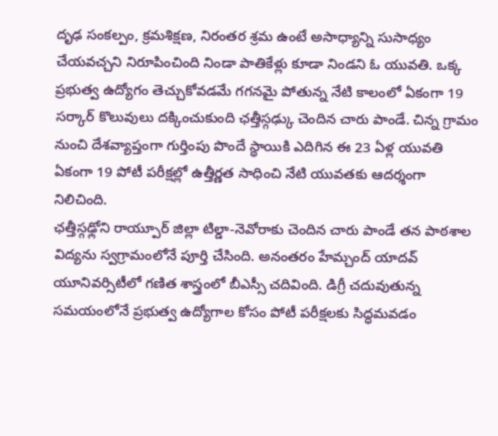దృఢ సంకల్పం, క్రమశిక్షణ, నిరంతర శ్రమ ఉంటే అసాధ్యాన్ని సుసాధ్యం చేయవచ్చని నిరూపించింది నిండా పాతికేళ్లు కూడా నిండని ఓ యువతి. ఒక్క ప్రభుత్వ ఉద్యోగం తెచ్చుకోవడమే గగనమై పోతున్న నేటి కాలంలో ఏకంగా 19 సర్కార్ కొలువులు దక్కించుకుంది ఛత్తీస్గఢ్కు చెందిన చారు పాండే. చిన్న గ్రామం నుంచి దేశవ్యాప్తంగా గుర్తింపు పొందే స్థాయికి ఎదిగిన ఈ 23 ఏళ్ల యువతి ఏకంగా 19 పోటీ పరీక్షల్లో ఉత్తీర్ణత సాధించి నేటి యువతకు ఆదర్శంగా నిలిచింది.
ఛత్తీస్గఢ్లోని రాయ్పూర్ జిల్లా టిల్డా-నెవోరాకు చెందిన చారు పాండే తన పాఠశాల విద్యను స్వగ్రామంలోనే పూర్తి చేసింది. అనంతరం హేమ్చంద్ యాదవ్ యూనివర్సిటీలో గణిత శాస్త్రంలో బీఎస్సీ చదివింది. డిగ్రీ చదువుతున్న సమయంలోనే ప్రభుత్వ ఉద్యోగాల కోసం పోటీ పరీక్షలకు సిద్ధమవడం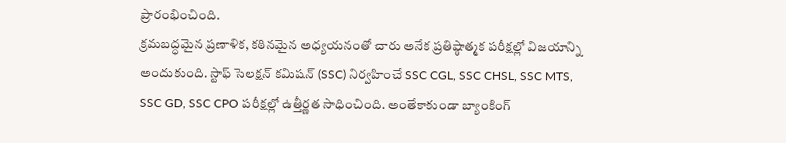ప్రారంభించింది.
క్రమబద్ధమైన ప్రణాళిక, కఠినమైన అధ్యయనంతో చారు అనేక ప్రతిష్ఠాత్మక పరీక్షల్లో విజయాన్ని అందుకుంది. స్టాఫ్ సెలక్షన్ కమిషన్ (SSC) నిర్వహించే SSC CGL, SSC CHSL, SSC MTS, SSC GD, SSC CPO పరీక్షల్లో ఉత్తీర్ణత సాధించింది. అంతేకాకుండా బ్యాంకింగ్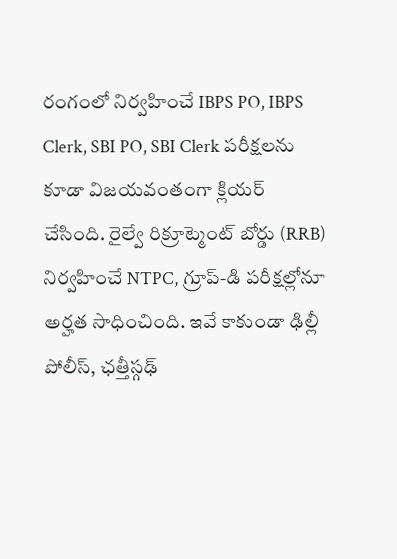రంగంలో నిర్వహించే IBPS PO, IBPS Clerk, SBI PO, SBI Clerk పరీక్షలను కూడా విజయవంతంగా క్లియర్ చేసింది. రైల్వే రిక్రూట్మెంట్ బోర్డు (RRB) నిర్వహించే NTPC, గ్రూప్-డి పరీక్షల్లోనూ అర్హత సాధించింది. ఇవే కాకుండా ఢిల్లీ పోలీస్, ఛత్తీస్గఢ్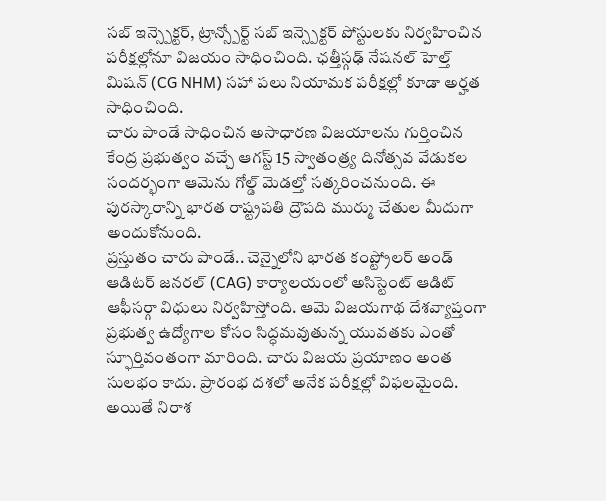సబ్ ఇన్స్పెక్టర్, ట్రాన్స్పోర్ట్ సబ్ ఇన్స్పెక్టర్ పోస్టులకు నిర్వహించిన పరీక్షల్లోనూ విజయం సాధించింది. ఛత్తీస్గఢ్ నేషనల్ హెల్త్ మిషన్ (CG NHM) సహా పలు నియామక పరీక్షల్లో కూడా అర్హత సాధించింది.
చారు పాండే సాధించిన అసాధారణ విజయాలను గుర్తించిన కేంద్ర ప్రభుత్వం వచ్చే ఆగస్ట్ 15 స్వాతంత్ర్య దినోత్సవ వేడుకల సందర్భంగా ఆమెను గోల్డ్ మెడల్తో సత్కరించనుంది. ఈ పురస్కారాన్ని భారత రాష్ట్రపతి ద్రౌపది ముర్ము చేతుల మీదుగా అందుకోనుంది.
ప్రస్తుతం చారు పాండే.. చెన్నైలోని భారత కంప్ట్రోలర్ అండ్ ఆడిటర్ జనరల్ (CAG) కార్యాలయంలో అసిస్టెంట్ ఆడిట్ ఆఫీసర్గా విధులు నిర్వహిస్తోంది. ఆమె విజయగాథ దేశవ్యాప్తంగా ప్రభుత్వ ఉద్యోగాల కోసం సిద్ధమవుతున్న యువతకు ఎంతో స్ఫూర్తివంతంగా మారింది. చారు విజయ ప్రయాణం అంత సులభం కాదు. ప్రారంభ దశలో అనేక పరీక్షల్లో విఫలమైంది. అయితే నిరాశ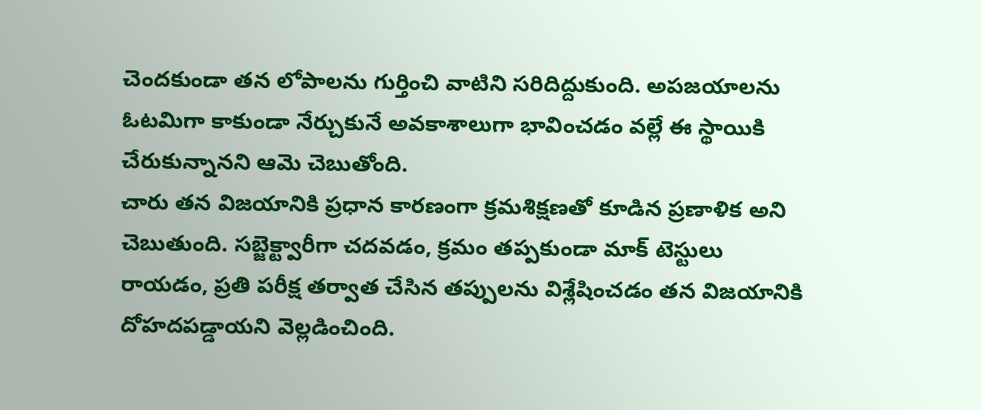చెందకుండా తన లోపాలను గుర్తించి వాటిని సరిదిద్దుకుంది. అపజయాలను ఓటమిగా కాకుండా నేర్చుకునే అవకాశాలుగా భావించడం వల్లే ఈ స్థాయికి చేరుకున్నానని ఆమె చెబుతోంది.
చారు తన విజయానికి ప్రధాన కారణంగా క్రమశిక్షణతో కూడిన ప్రణాళిక అని చెబుతుంది. సబ్జెక్ట్వారీగా చదవడం, క్రమం తప్పకుండా మాక్ టెస్టులు రాయడం, ప్రతి పరీక్ష తర్వాత చేసిన తప్పులను విశ్లేషించడం తన విజయానికి దోహదపడ్డాయని వెల్లడించింది.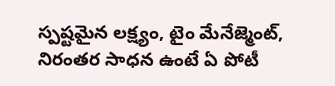స్పష్టమైన లక్ష్యం, టైం మేనేజ్మెంట్, నిరంతర సాధన ఉంటే ఏ పోటీ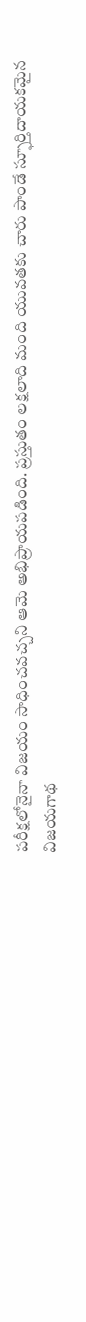పరీక్షలోనైనా విజయం సాధించవచ్చని ఆమె అభిప్రాయపడింది. ప్రస్తుతం లక్షలాది మంది యువతకు చారు పాండే స్ఫూర్తిదాయకమైన విజయగాథ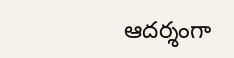ఆదర్శంగా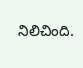నిలిచింది.